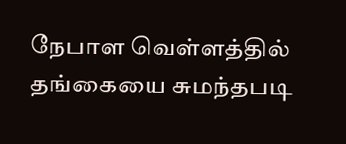நேபாள வெள்ளத்தில் தங்கையை சுமந்தபடி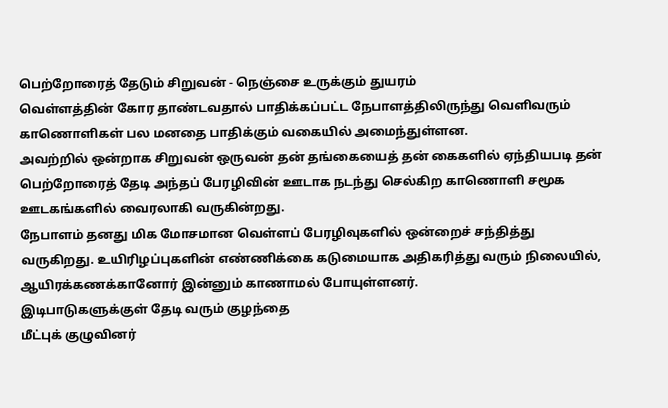பெற்றோரைத் தேடும் சிறுவன் - நெஞ்சை உருக்கும் துயரம்
வெள்ளத்தின் கோர தாண்டவதால் பாதிக்கப்பட்ட நேபாளத்திலிருந்து வெளிவரும் காணொளிகள் பல மனதை பாதிக்கும் வகையில் அமைந்துள்ளன.
அவற்றில் ஒன்றாக சிறுவன் ஒருவன் தன் தங்கையைத் தன் கைகளில் ஏந்தியபடி தன் பெற்றோரைத் தேடி அந்தப் பேரழிவின் ஊடாக நடந்து செல்கிற காணொளி சமூக ஊடகங்களில் வைரலாகி வருகின்றது.
நேபாளம் தனது மிக மோசமான வெள்ளப் பேரழிவுகளில் ஒன்றைச் சந்தித்து வருகிறது. உயிரிழப்புகளின் எண்ணிக்கை கடுமையாக அதிகரித்து வரும் நிலையில், ஆயிரக்கணக்கானோர் இன்னும் காணாமல் போயுள்ளனர்.
இடிபாடுகளுக்குள் தேடி வரும் குழந்தை
மீட்புக் குழுவினர்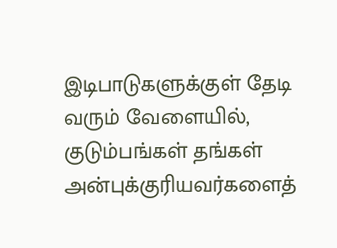இடிபாடுகளுக்குள் தேடி வரும் வேளையில், குடும்பங்கள் தங்கள் அன்புக்குரியவர்களைத்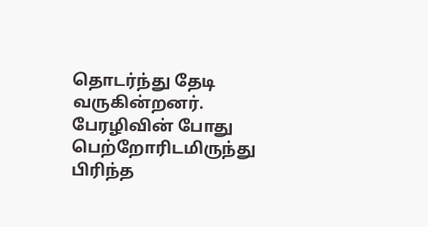தொடர்ந்து தேடி வருகின்றனர்.
பேரழிவின் போது பெற்றோரிடமிருந்து பிரிந்த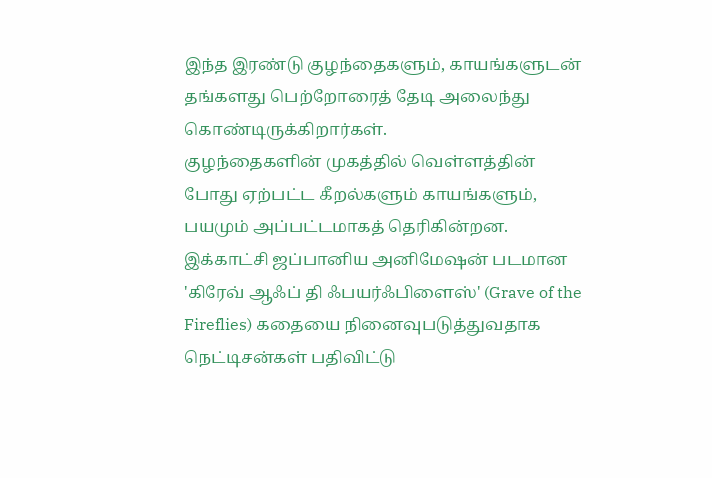இந்த இரண்டு குழந்தைகளும், காயங்களுடன் தங்களது பெற்றோரைத் தேடி அலைந்து கொண்டிருக்கிறார்கள்.
குழந்தைகளின் முகத்தில் வெள்ளத்தின் போது ஏற்பட்ட கீறல்களும் காயங்களும், பயமும் அப்பட்டமாகத் தெரிகின்றன.
இக்காட்சி ஜப்பானிய அனிமேஷன் படமான 'கிரேவ் ஆஃப் தி ஃபயர்ஃபிளைஸ்' (Grave of the Fireflies) கதையை நினைவுபடுத்துவதாக நெட்டிசன்கள் பதிவிட்டு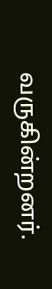வருகின்றனர்.